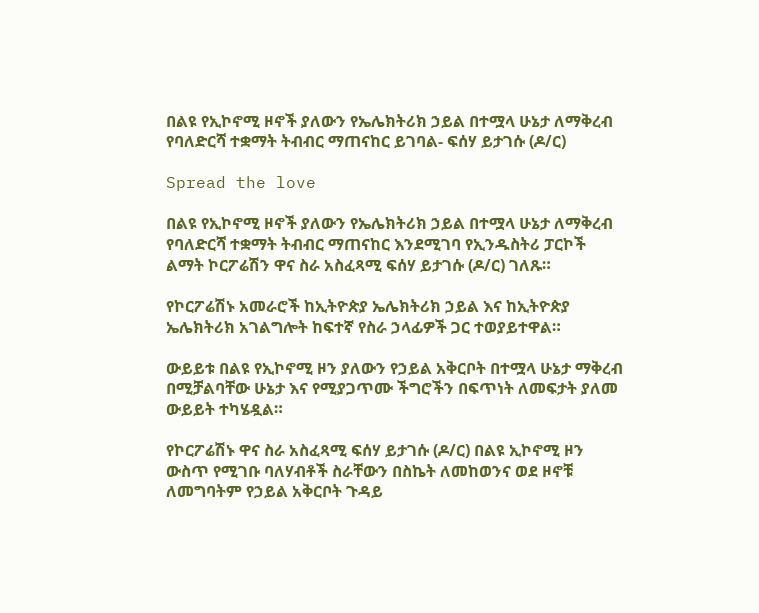በልዩ የኢኮኖሚ ዞኖች ያለውን የኤሌክትሪክ ኃይል በተሟላ ሁኔታ ለማቅረብ የባለድርሻ ተቋማት ትብብር ማጠናከር ይገባል- ፍሰሃ ይታገሱ (ዶ/ር)

Spread the love

በልዩ የኢኮኖሚ ዞኖች ያለውን የኤሌክትሪክ ኃይል በተሟላ ሁኔታ ለማቅረብ የባለድርሻ ተቋማት ትብብር ማጠናከር እንደሚገባ የኢንዱስትሪ ፓርኮች ልማት ኮርፖሬሽን ዋና ስራ አስፈጻሚ ፍሰሃ ይታገሱ (ዶ/ር) ገለጹ።

የኮርፖሬሽኑ አመራሮች ከኢትዮጵያ ኤሌክትሪክ ኃይል እና ከኢትዮጵያ ኤሌክትሪክ አገልግሎት ከፍተኛ የስራ ኃላፊዎች ጋር ተወያይተዋል።

ውይይቱ በልዩ የኢኮኖሚ ዞን ያለውን የኃይል አቅርቦት በተሟላ ሁኔታ ማቅረብ በሚቻልባቸው ሁኔታ እና የሚያጋጥሙ ችግሮችን በፍጥነት ለመፍታት ያለመ ውይይት ተካሄዷል።

የኮርፖሬሽኑ ዋና ስራ አስፈጻሚ ፍሰሃ ይታገሱ (ዶ/ር) በልዩ ኢኮኖሚ ዞን ውስጥ የሚገቡ ባለሃብቶች ስራቸውን በስኬት ለመከወንና ወደ ዞኖቹ ለመግባትም የኃይል አቅርቦት ጉዳይ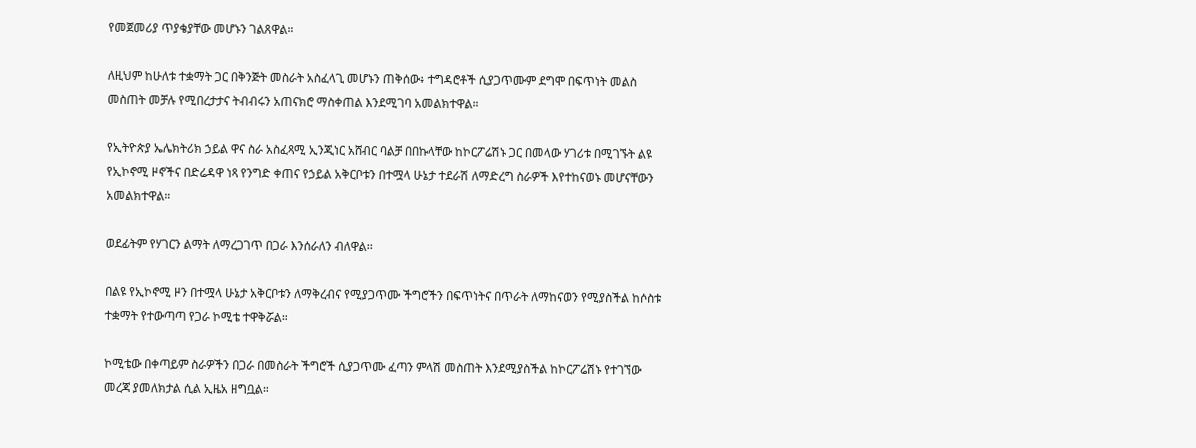የመጀመሪያ ጥያቄያቸው መሆኑን ገልጸዋል።

ለዚህም ከሁለቱ ተቋማት ጋር በቅንጅት መስራት አስፈላጊ መሆኑን ጠቅሰው፥ ተግዳሮቶች ሲያጋጥሙም ደግሞ በፍጥነት መልስ መስጠት መቻሉ የሚበረታታና ትብብሩን አጠናክሮ ማስቀጠል እንደሚገባ አመልክተዋል።

የኢትዮጵያ ኤሌክትሪክ ኃይል ዋና ስራ አስፈጻሚ ኢንጂነር አሸብር ባልቻ በበኩላቸው ከኮርፖሬሽኑ ጋር በመላው ሃገሪቱ በሚገኙት ልዩ የኢኮኖሚ ዞኖችና በድሬዳዋ ነጻ የንግድ ቀጠና የኃይል አቅርቦቱን በተሟላ ሁኔታ ተደራሽ ለማድረግ ስራዎች እየተከናወኑ መሆናቸውን አመልክተዋል።

ወደፊትም የሃገርን ልማት ለማረጋገጥ በጋራ እንሰራለን ብለዋል፡፡

በልዩ የኢኮኖሚ ዞን በተሟላ ሁኔታ አቅርቦቱን ለማቅረብና የሚያጋጥሙ ችግሮችን በፍጥነትና በጥራት ለማከናወን የሚያስችል ከሶስቱ ተቋማት የተውጣጣ የጋራ ኮሚቴ ተዋቅሯል።

ኮሚቴው በቀጣይም ስራዎችን በጋራ በመስራት ችግሮች ሲያጋጥሙ ፈጣን ምላሽ መስጠት እንደሚያስችል ከኮርፖሬሽኑ የተገኘው መረጃ ያመለክታል ሲል ኢዜአ ዘግቧል።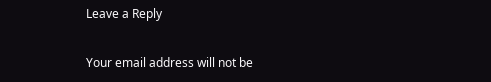Leave a Reply

Your email address will not be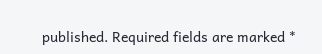published. Required fields are marked *